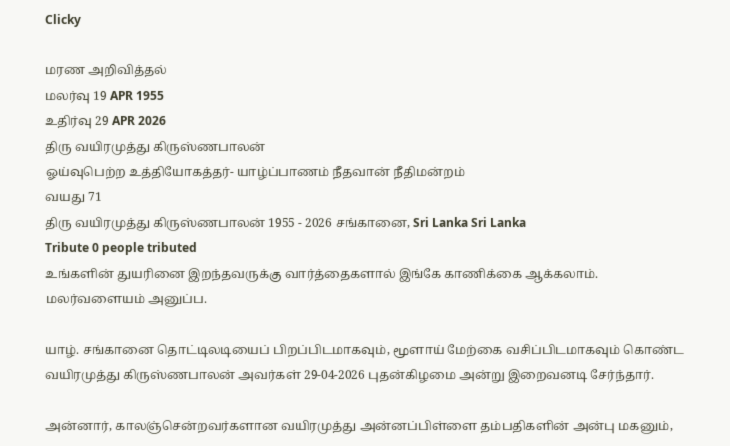Clicky

மரண அறிவித்தல்
மலர்வு 19 APR 1955
உதிர்வு 29 APR 2026
திரு வயிரமுத்து கிருஸ்ணபாலன்
ஓய்வுபெற்ற உத்தியோகத்தர்- யாழ்ப்பாணம் நீதவான் நீதிமன்றம்
வயது 71
திரு வயிரமுத்து கிருஸ்ணபாலன் 1955 - 2026 சங்கானை, Sri Lanka Sri Lanka
Tribute 0 people tributed
உங்களின் துயரினை இறந்தவருக்கு வார்த்தைகளால் இங்கே காணிக்கை ஆக்கலாம்.
மலர்வளையம் அனுப்ப.

யாழ். சங்கானை தொட்டிலடியைப் பிறப்பிடமாகவும், மூளாய் மேற்கை வசிப்பிடமாகவும் கொண்ட வயிரமுத்து கிருஸ்ணபாலன் அவர்கள் 29-04-2026 புதன்கிழமை அன்று இறைவனடி சேர்ந்தார்.

அன்னார், காலஞ்சென்றவர்களான வயிரமுத்து அன்னப்பிள்ளை தம்பதிகளின் அன்பு மகனும்,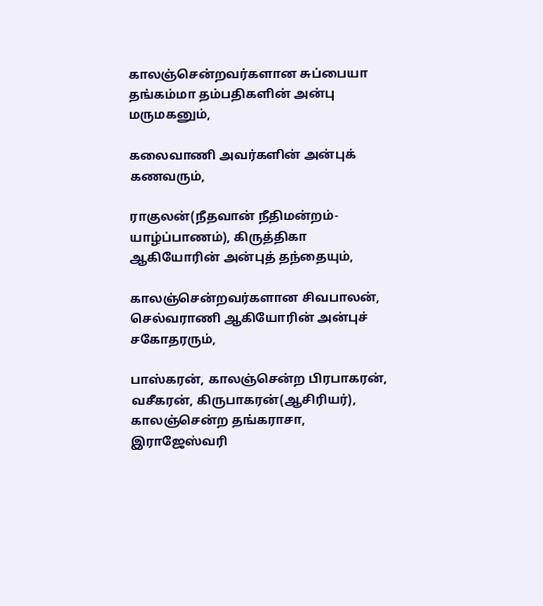காலஞ்சென்றவர்களான சுப்பையா தங்கம்மா தம்பதிகளின் அன்பு மருமகனும்,

கலைவாணி அவர்களின் அன்புக் கணவரும்,

ராகுலன்(நீதவான் நீதிமன்றம்- யாழ்ப்பாணம்), கிருத்திகா ஆகியோரின் அன்புத் தந்தையும்,

காலஞ்சென்றவர்களான சிவபாலன், செல்வராணி ஆகியோரின் அன்புச் சகோதரரும்,

பாஸ்கரன், காலஞ்சென்ற பிரபாகரன், வசீகரன், கிருபாகரன்(ஆசிரியர்), காலஞ்சென்ற தங்கராசா, இராஜேஸ்வரி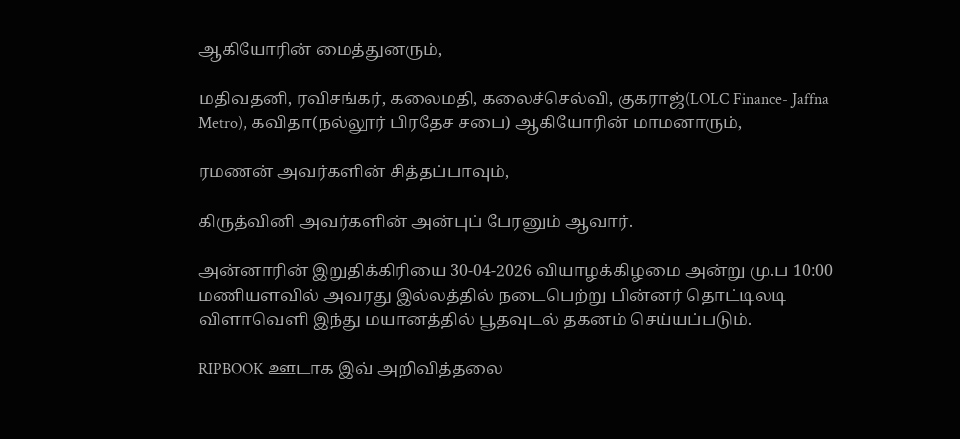ஆகியோரின் மைத்துனரும்,

மதிவதனி, ரவிசங்கர், கலைமதி, கலைச்செல்வி, குகராஜ்(LOLC Finance- Jaffna Metro), கவிதா(நல்லூர் பிரதேச சபை) ஆகியோரின் மாமனாரும்,

ரமணன் அவர்களின் சித்தப்பாவும்,

கிருத்வினி அவர்களின் அன்புப் பேரனும் ஆவார்.

அன்னாரின் இறுதிக்கிரியை 30-04-2026 வியாழக்கிழமை அன்று மு.ப 10:00 மணியளவில் அவரது இல்லத்தில் நடைபெற்று பின்னர் தொட்டிலடி விளாவெளி இந்து மயானத்தில் பூதவுடல் தகனம் செய்யப்படும்.

RIPBOOK ஊடாக இவ் அறிவித்தலை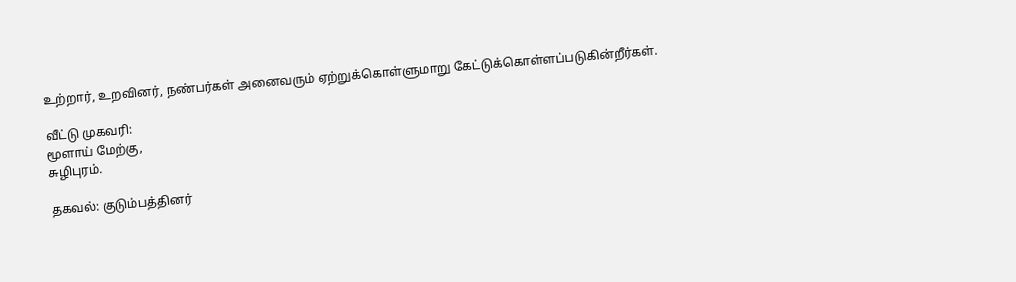உற்றார், உறவினர், நண்பர்கள் அனைவரும் ஏற்றுக்கொள்ளுமாறு கேட்டுக்கொள்ளப்படுகின்றீர்கள்.

வீட்டு முகவரி:
மூளாய் மேற்கு,
சுழிபுரம்.

தகவல்: குடும்பத்தினர்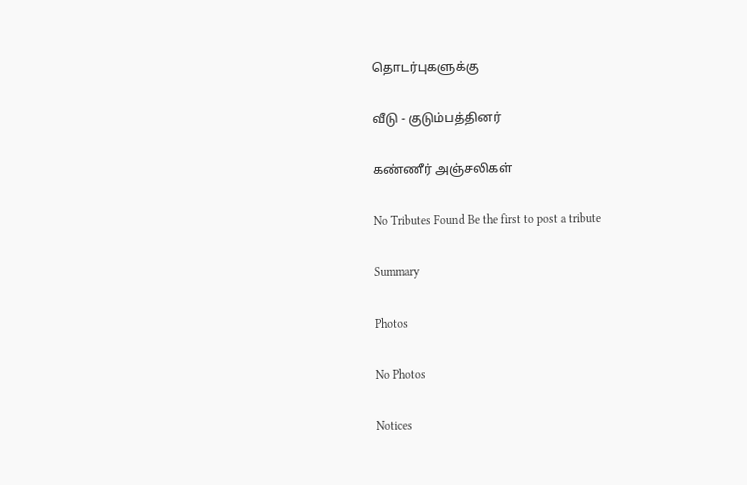தொடர்புகளுக்கு

வீடு - குடும்பத்தினர்

கண்ணீர் அஞ்சலிகள்

No Tributes Found Be the first to post a tribute

Summary

Photos

No Photos

Notices